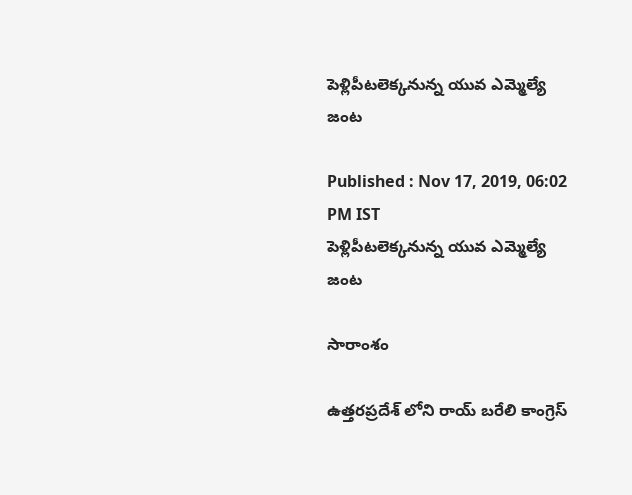పెళ్లిపీటలెక్కనున్న యువ ఎమ్మెల్యే జంట

Published : Nov 17, 2019, 06:02 PM IST
పెళ్లిపీటలెక్కనున్న యువ ఎమ్మెల్యే జంట

సారాంశం

ఉత్తరప్రదేశ్ లోని రాయ్ బరేలి కాంగ్రెస్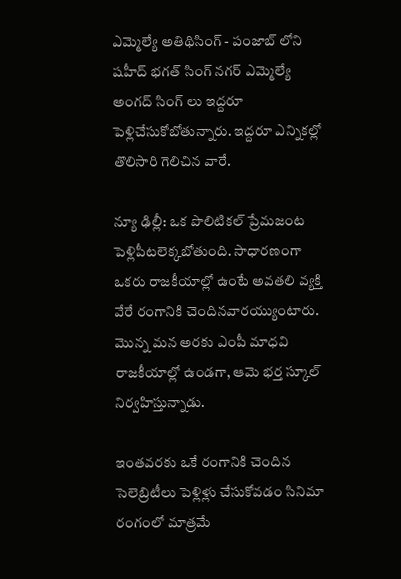ఎమ్మెల్యే అతిథిసింగ్ - పంజాబ్ లోని షహీద్ భగత్ సింగ్ నగర్ ఎమ్మెల్యే అంగద్ సింగ్ లు ఇద్దరూ పెళ్లిచేసుకోబోతున్నారు. ఇద్దరూ ఎన్నికల్లో తొలిసారి గెలిచిన వారే.

న్యూ ఢిల్లీ: ఒక పొలిటికల్ ప్రేమజంట పెళ్లిపీటలెక్కబోతుంది. సాధారణంగా ఒకరు రాజకీయాల్లో ఉంటే అవతలి వ్యక్తి వేరే రంగానికి చెందినవారయ్యుంటారు. మొన్న మన అరకు ఎంపీ మాధవి రాజకీయాల్లో ఉండగా, ఆమె భర్త స్కూల్ నిర్వహిస్తున్నాడు.

ఇంతవరకు ఒకే రంగానికి చెందిన సెలెబ్రిటీలు పెళ్లిళ్లు చేసుకోవడం సినిమా రంగంలో మాత్రమే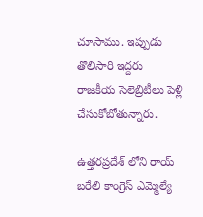చూసాము. ఇప్పుడు తొలిసారి ఇద్దరు రాజకీయ సెలెబ్రిటీలు పెళ్లి చేసుకోబోతున్నారు.

ఉత్తరప్రదేశ్ లోని రాయ్ బరేలి కాంగ్రెస్ ఎమ్మెల్యే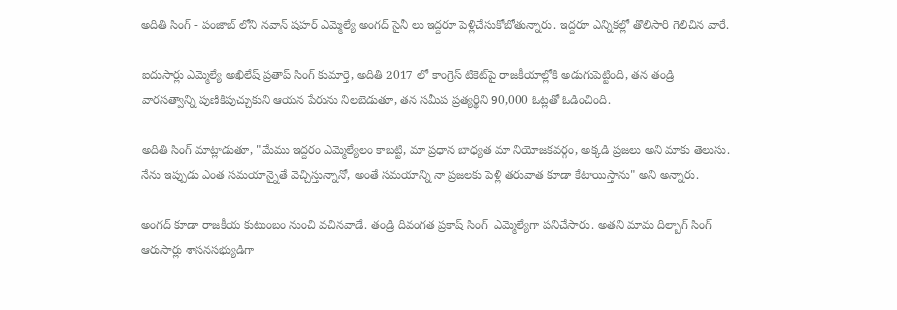అదితి సింగ్ - పంజాబ్ లోని నవాన్ షహర్ ఎమ్మెల్యే అంగద్ సైనీ లు ఇద్దరూ పెళ్లిచేసుకోబోతున్నారు. ఇద్దరూ ఎన్నికల్లో తొలిసారి గెలిచిన వారే.

ఐదుసార్లు ఎమ్మెల్యే అఖిలేష్ ప్రతాప్ సింగ్ కుమార్తె, అదితి 2017 లో కాంగ్రెస్ టికెట్‌పై రాజకీయాల్లోకి అడుగుపెట్టింది, తన తండ్రి వారసత్వాన్ని పుణికిపుచ్చుకుని ఆయన పేరును నిలబెడుతూ, తన సమీప ప్రత్యర్థిని 90,000 ఓట్లతో ఓడించింది.

అదితి సింగ్ మాట్లాడుతూ, "మేము ఇద్దరం ఎమ్మెల్యేలం కాబట్టి, మా ప్రధాన బాధ్యత మా నియోజకవర్గం, అక్కడి ప్రజలు అని మాకు తెలుసు. నేను ఇప్పుడు ఎంత సమయాన్నైతే వెచ్చిస్తున్నానో, అంతే సమయాన్ని నా ప్రజలకు పెళ్లి తరువాత కూడా కేటాయిస్తాను" అని అన్నారు.

అంగద్ కూడా రాజకీయ కుటుంబం నుంచి వచినవాడే. తండ్రి దివంగత ప్రకాష్ సింగ్  ఎమ్మెల్యేగా పనిచేసారు. అతని మామ దిల్బాగ్ సింగ్ ఆరుసార్లు శాసనసభ్యుడిగా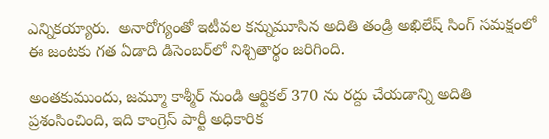ఎన్నికయ్యారు.  అనారోగ్యంతో ఇటీవల కన్నుమూసిన అదితి తండ్రి అఖిలేష్ సింగ్ సమక్షంలో ఈ జంటకు గత ఏడాది డిసెంబర్‌లో నిశ్చితార్థం జరిగింది.

అంతకుముందు, జమ్మూ కాశ్మీర్ నుండి ఆర్టికల్ 370 ను రద్దు చేయడాన్ని అదితి ప్రశంసించింది, ఇది కాంగ్రెస్ పార్టీ అధికారిక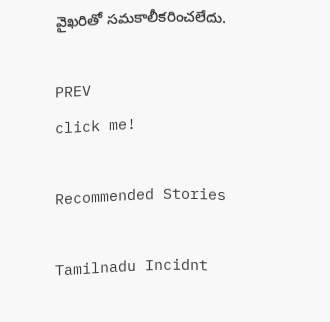వైఖరితో సమకాలీకరించలేదు.

PREV
click me!

Recommended Stories

Tamilnadu Incidnt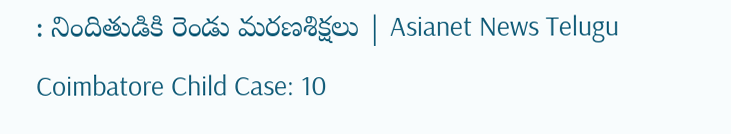: నిందితుడికి రెండు మరణశిక్షలు | Asianet News Telugu
Coimbatore Child Case: 10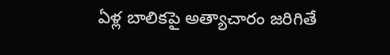ఏళ్ల బాలికపై అత్యాచారం జరిగితే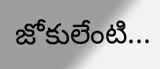జోకులేంటి...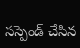సస్పెండ్ చేసిన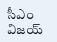సీఎం విజయ్